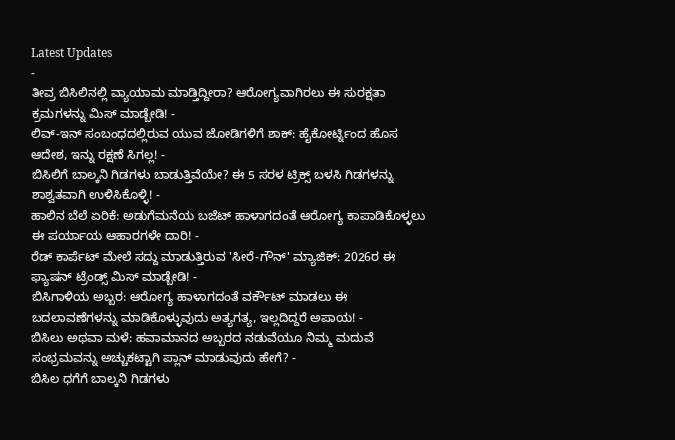Latest Updates
-
ತೀವ್ರ ಬಿಸಿಲಿನಲ್ಲಿ ವ್ಯಾಯಾಮ ಮಾಡ್ತಿದ್ದೀರಾ? ಆರೋಗ್ಯವಾಗಿರಲು ಈ ಸುರಕ್ಷತಾ ಕ್ರಮಗಳನ್ನು ಮಿಸ್ ಮಾಡ್ಬೇಡಿ! -
ಲಿವ್-ಇನ್ ಸಂಬಂಧದಲ್ಲಿರುವ ಯುವ ಜೋಡಿಗಳಿಗೆ ಶಾಕ್: ಹೈಕೋರ್ಟ್ನಿಂದ ಹೊಸ ಆದೇಶ, ಇನ್ನು ರಕ್ಷಣೆ ಸಿಗಲ್ಲ! -
ಬಿಸಿಲಿಗೆ ಬಾಲ್ಕನಿ ಗಿಡಗಳು ಬಾಡುತ್ತಿವೆಯೇ? ಈ 5 ಸರಳ ಟ್ರಿಕ್ಸ್ ಬಳಸಿ ಗಿಡಗಳನ್ನು ಶಾಶ್ವತವಾಗಿ ಉಳಿಸಿಕೊಳ್ಳಿ! -
ಹಾಲಿನ ಬೆಲೆ ಏರಿಕೆ: ಅಡುಗೆಮನೆಯ ಬಜೆಟ್ ಹಾಳಾಗದಂತೆ ಆರೋಗ್ಯ ಕಾಪಾಡಿಕೊಳ್ಳಲು ಈ ಪರ್ಯಾಯ ಆಹಾರಗಳೇ ದಾರಿ! -
ರೆಡ್ ಕಾರ್ಪೆಟ್ ಮೇಲೆ ಸದ್ದು ಮಾಡುತ್ತಿರುವ 'ಸೀರೆ-ಗೌನ್' ಮ್ಯಾಜಿಕ್: 2026ರ ಈ ಫ್ಯಾಷನ್ ಟ್ರೆಂಡ್ಸ್ ಮಿಸ್ ಮಾಡ್ಬೇಡಿ! -
ಬಿಸಿಗಾಳಿಯ ಅಬ್ಬರ: ಆರೋಗ್ಯ ಹಾಳಾಗದಂತೆ ವರ್ಕೌಟ್ ಮಾಡಲು ಈ ಬದಲಾವಣೆಗಳನ್ನು ಮಾಡಿಕೊಳ್ಳುವುದು ಅತ್ಯಗತ್ಯ, ಇಲ್ಲದಿದ್ದರೆ ಅಪಾಯ! -
ಬಿಸಿಲು ಅಥವಾ ಮಳೆ: ಹವಾಮಾನದ ಅಬ್ಬರದ ನಡುವೆಯೂ ನಿಮ್ಮ ಮದುವೆ ಸಂಭ್ರಮವನ್ನು ಅಚ್ಚುಕಟ್ಟಾಗಿ ಪ್ಲಾನ್ ಮಾಡುವುದು ಹೇಗೆ? -
ಬಿಸಿಲ ಧಗೆಗೆ ಬಾಲ್ಕನಿ ಗಿಡಗಳು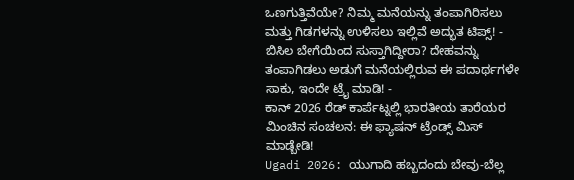ಒಣಗುತ್ತಿವೆಯೇ? ನಿಮ್ಮ ಮನೆಯನ್ನು ತಂಪಾಗಿರಿಸಲು ಮತ್ತು ಗಿಡಗಳನ್ನು ಉಳಿಸಲು ಇಲ್ಲಿವೆ ಅದ್ಭುತ ಟಿಪ್ಸ್! -
ಬಿಸಿಲ ಬೇಗೆಯಿಂದ ಸುಸ್ತಾಗಿದ್ದೀರಾ? ದೇಹವನ್ನು ತಂಪಾಗಿಡಲು ಅಡುಗೆ ಮನೆಯಲ್ಲಿರುವ ಈ ಪದಾರ್ಥಗಳೇ ಸಾಕು, ಇಂದೇ ಟ್ರೈ ಮಾಡಿ! -
ಕಾನ್ 2026 ರೆಡ್ ಕಾರ್ಪೆಟ್ನಲ್ಲಿ ಭಾರತೀಯ ತಾರೆಯರ ಮಿಂಚಿನ ಸಂಚಲನ: ಈ ಫ್ಯಾಷನ್ ಟ್ರೆಂಡ್ಸ್ ಮಿಸ್ ಮಾಡ್ಬೇಡಿ!
Ugadi 2026: ಯುಗಾದಿ ಹಬ್ಬದಂದು ಬೇವು-ಬೆಲ್ಲ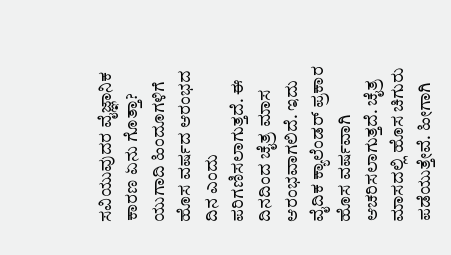ಸವಿಯುವುದರ ವೈಜ್ಞಾನಿಕ ಕಾರಣ ಏನು ಗೊತ್ತಾ?
ಯುಗಾದಿ ಹಿಂದೂಗಳಿಗೆ ಹೊಸ ವರ್ಷದ ಆರಂಭದ ದಿನ ಎಂದು ಪರಿಗಣಿಸಲಾಗುತ್ತದೆ. ಈ ದಿನದಿಂದ ಚೈತ್ರ ಮಾಸ ಆರಂಭವಾಗಲಿದೆ. ಇದು ವೈದಿಕ ಕ್ಯಾಲೆಂಡರ್ ಪ್ರಕಾರ ಹೊಸ ವರ್ಷವಾಗಿ ಆಚರಿಸಲಾಗುತ್ತದೆ. ಚೈತ್ರ ಮಾಸದಲ್ಲಿ ಹೊಸ ಚಿಗುರು ಪಡೆಯುತ್ತೇವೆ. ಹೀಗಾಗಿ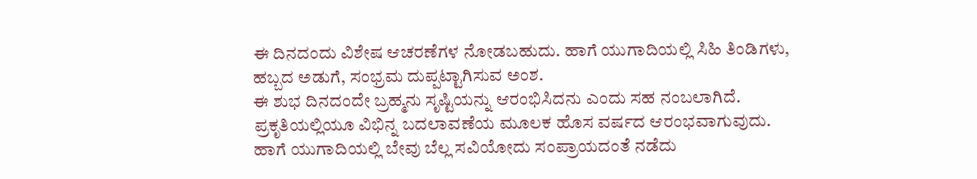ಈ ದಿನದಂದು ವಿಶೇಷ ಆಚರಣೆಗಳ ನೋಡಬಹುದು. ಹಾಗೆ ಯುಗಾದಿಯಲ್ಲಿ ಸಿಹಿ ತಿಂಡಿಗಳು, ಹಬ್ಬದ ಅಡುಗೆ, ಸಂಭ್ರಮ ದುಪ್ಪಟ್ಟಾಗಿಸುವ ಅಂಶ.
ಈ ಶುಭ ದಿನದಂದೇ ಬ್ರಹ್ಮನು ಸೃಷ್ಟಿಯನ್ನು ಆರಂಭಿಸಿದನು ಎಂದು ಸಹ ನಂಬಲಾಗಿದೆ. ಪ್ರಕೃತಿಯಲ್ಲಿಯೂ ವಿಭಿನ್ನ ಬದಲಾವಣೆಯ ಮೂಲಕ ಹೊಸ ವರ್ಷದ ಆರಂಭವಾಗುವುದು. ಹಾಗೆ ಯುಗಾದಿಯಲ್ಲಿ ಬೇವು ಬೆಲ್ಲ ಸವಿಯೋದು ಸಂಪ್ರಾಯದಂತೆ ನಡೆದು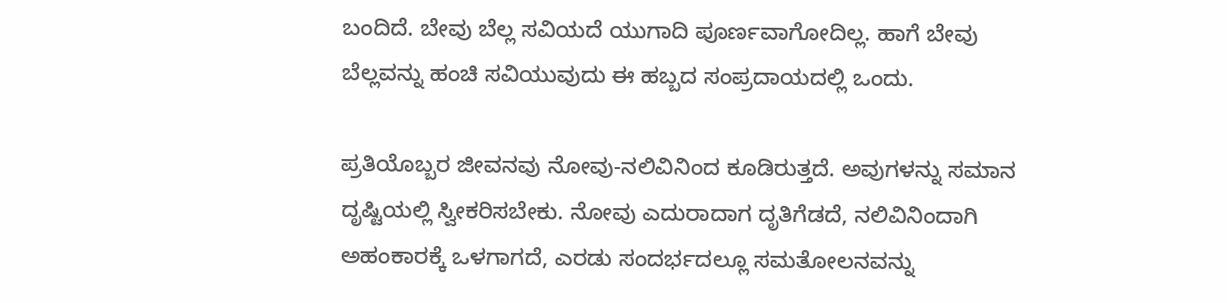ಬಂದಿದೆ. ಬೇವು ಬೆಲ್ಲ ಸವಿಯದೆ ಯುಗಾದಿ ಪೂರ್ಣವಾಗೋದಿಲ್ಲ. ಹಾಗೆ ಬೇವು ಬೆಲ್ಲವನ್ನು ಹಂಚಿ ಸವಿಯುವುದು ಈ ಹಬ್ಬದ ಸಂಪ್ರದಾಯದಲ್ಲಿ ಒಂದು.

ಪ್ರತಿಯೊಬ್ಬರ ಜೀವನವು ನೋವು-ನಲಿವಿನಿಂದ ಕೂಡಿರುತ್ತದೆ. ಅವುಗಳನ್ನು ಸಮಾನ ದೃಷ್ಟಿಯಲ್ಲಿ ಸ್ವೀಕರಿಸಬೇಕು. ನೋವು ಎದುರಾದಾಗ ದೃತಿಗೆಡದೆ, ನಲಿವಿನಿಂದಾಗಿ ಅಹಂಕಾರಕ್ಕೆ ಒಳಗಾಗದೆ, ಎರಡು ಸಂದರ್ಭದಲ್ಲೂ ಸಮತೋಲನವನ್ನು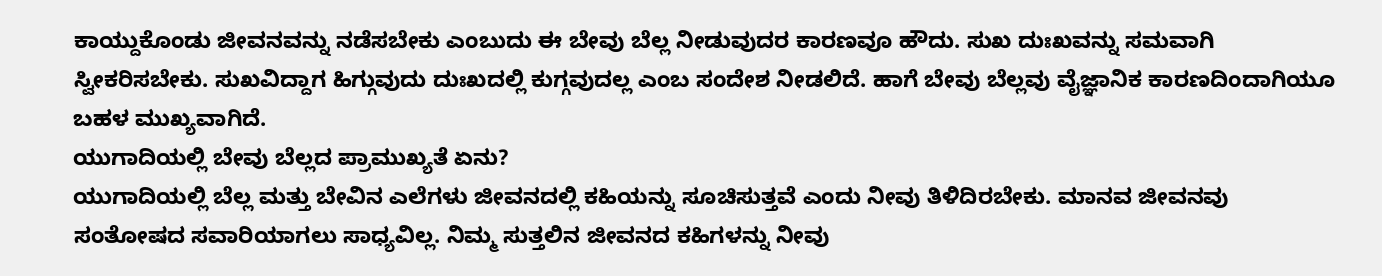ಕಾಯ್ದುಕೊಂಡು ಜೀವನವನ್ನು ನಡೆಸಬೇಕು ಎಂಬುದು ಈ ಬೇವು ಬೆಲ್ಲ ನೀಡುವುದರ ಕಾರಣವೂ ಹೌದು. ಸುಖ ದುಃಖವನ್ನು ಸಮವಾಗಿ ಸ್ವೀಕರಿಸಬೇಕು. ಸುಖವಿದ್ದಾಗ ಹಿಗ್ಗುವುದು ದುಃಖದಲ್ಲಿ ಕುಗ್ಗವುದಲ್ಲ ಎಂಬ ಸಂದೇಶ ನೀಡಲಿದೆ. ಹಾಗೆ ಬೇವು ಬೆಲ್ಲವು ವೈಜ್ಞಾನಿಕ ಕಾರಣದಿಂದಾಗಿಯೂ ಬಹಳ ಮುಖ್ಯವಾಗಿದೆ.
ಯುಗಾದಿಯಲ್ಲಿ ಬೇವು ಬೆಲ್ಲದ ಪ್ರಾಮುಖ್ಯತೆ ಏನು?
ಯುಗಾದಿಯಲ್ಲಿ ಬೆಲ್ಲ ಮತ್ತು ಬೇವಿನ ಎಲೆಗಳು ಜೀವನದಲ್ಲಿ ಕಹಿಯನ್ನು ಸೂಚಿಸುತ್ತವೆ ಎಂದು ನೀವು ತಿಳಿದಿರಬೇಕು. ಮಾನವ ಜೀವನವು ಸಂತೋಷದ ಸವಾರಿಯಾಗಲು ಸಾಧ್ಯವಿಲ್ಲ. ನಿಮ್ಮ ಸುತ್ತಲಿನ ಜೀವನದ ಕಹಿಗಳನ್ನು ನೀವು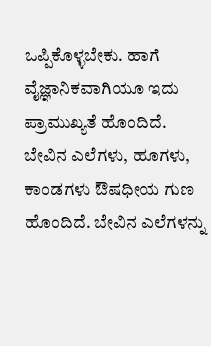ಒಪ್ಪಿಕೊಳ್ಳಬೇಕು. ಹಾಗೆ ವೈಜ್ಞಾನಿಕವಾಗಿಯೂ ಇದು ಪ್ರಾಮುಖ್ಯತೆ ಹೊಂದಿದೆ. ಬೇವಿನ ಎಲೆಗಳು, ಹೂಗಳು, ಕಾಂಡಗಳು ಔಷಧೀಯ ಗುಣ ಹೊಂದಿದೆ. ಬೇವಿನ ಎಲೆಗಳನ್ನು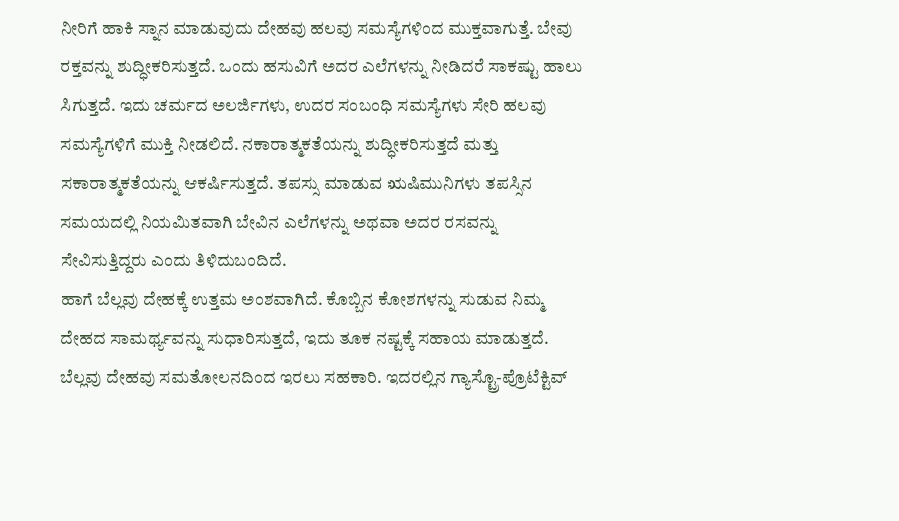ನೀರಿಗೆ ಹಾಕಿ ಸ್ನಾನ ಮಾಡುವುದು ದೇಹವು ಹಲವು ಸಮಸ್ಯೆಗಳಿಂದ ಮುಕ್ತವಾಗುತ್ತೆ. ಬೇವು ರಕ್ತವನ್ನು ಶುದ್ಧೀಕರಿಸುತ್ತದೆ. ಒಂದು ಹಸುವಿಗೆ ಅದರ ಎಲೆಗಳನ್ನು ನೀಡಿದರೆ ಸಾಕಷ್ಟು ಹಾಲು ಸಿಗುತ್ತದೆ. ಇದು ಚರ್ಮದ ಅಲರ್ಜಿಗಳು, ಉದರ ಸಂಬಂಧಿ ಸಮಸ್ಯೆಗಳು ಸೇರಿ ಹಲವು ಸಮಸ್ಯೆಗಳಿಗೆ ಮುಕ್ತಿ ನೀಡಲಿದೆ. ನಕಾರಾತ್ಮಕತೆಯನ್ನು ಶುದ್ಧೀಕರಿಸುತ್ತದೆ ಮತ್ತು ಸಕಾರಾತ್ಮಕತೆಯನ್ನು ಆಕರ್ಷಿಸುತ್ತದೆ. ತಪಸ್ಸು ಮಾಡುವ ಋಷಿಮುನಿಗಳು ತಪಸ್ಸಿನ ಸಮಯದಲ್ಲಿ ನಿಯಮಿತವಾಗಿ ಬೇವಿನ ಎಲೆಗಳನ್ನು ಅಥವಾ ಅದರ ರಸವನ್ನು ಸೇವಿಸುತ್ತಿದ್ದರು ಎಂದು ತಿಳಿದುಬಂದಿದೆ.
ಹಾಗೆ ಬೆಲ್ಲವು ದೇಹಕ್ಕೆ ಉತ್ತಮ ಅಂಶವಾಗಿದೆ. ಕೊಬ್ಬಿನ ಕೋಶಗಳನ್ನು ಸುಡುವ ನಿಮ್ಮ ದೇಹದ ಸಾಮರ್ಥ್ಯವನ್ನು ಸುಧಾರಿಸುತ್ತದೆ, ಇದು ತೂಕ ನಷ್ಟಕ್ಕೆ ಸಹಾಯ ಮಾಡುತ್ತದೆ. ಬೆಲ್ಲವು ದೇಹವು ಸಮತೋಲನದಿಂದ ಇರಲು ಸಹಕಾರಿ. ಇದರಲ್ಲಿನ ಗ್ಯಾಸ್ಟ್ರೊ-ಪ್ರೊಟೆಕ್ಟಿವ್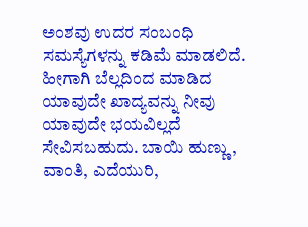ಅಂಶವು ಉದರ ಸಂಬಂಧಿ ಸಮಸ್ಯೆಗಳನ್ನು ಕಡಿಮೆ ಮಾಡಲಿದೆ. ಹೀಗಾಗಿ ಬೆಲ್ಲದಿಂದ ಮಾಡಿದ ಯಾವುದೇ ಖಾದ್ಯವನ್ನು ನೀವು ಯಾವುದೇ ಭಯವಿಲ್ಲದೆ ಸೇವಿಸಬಹುದು. ಬಾಯಿ ಹುಣ್ಣು, ವಾಂತಿ, ಎದೆಯುರಿ,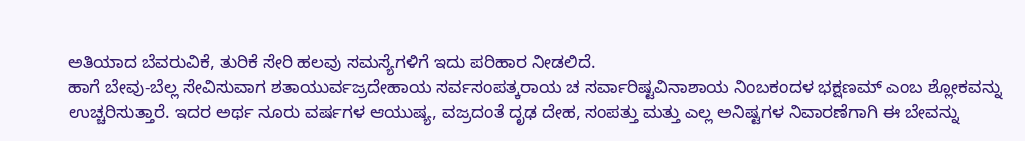ಅತಿಯಾದ ಬೆವರುವಿಕೆ, ತುರಿಕೆ ಸೇರಿ ಹಲವು ಸಮಸ್ಯೆಗಳಿಗೆ ಇದು ಪರಿಹಾರ ನೀಡಲಿದೆ.
ಹಾಗೆ ಬೇವು-ಬೆಲ್ಲ ಸೇವಿಸುವಾಗ ಶತಾಯುರ್ವಜ್ರದೇಹಾಯ ಸರ್ವಸಂಪತ್ಕರಾಯ ಚ ಸರ್ವಾರಿಷ್ಟವಿನಾಶಾಯ ನಿಂಬಕಂದಳ ಭಕ್ಷಣಮ್ ಎಂಬ ಶ್ಲೋಕವನ್ನು ಉಚ್ಚರಿಸುತ್ತಾರೆ. ಇದರ ಅರ್ಥ ನೂರು ವರ್ಷಗಳ ಆಯುಷ್ಯ, ವಜ್ರದಂತೆ ದೃಢ ದೇಹ, ಸಂಪತ್ತು ಮತ್ತು ಎಲ್ಲ ಅನಿಷ್ಟಗಳ ನಿವಾರಣೆಗಾಗಿ ಈ ಬೇವನ್ನು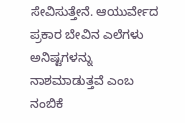ಸೇವಿಸುತ್ತೇನೆ. ಆಯುರ್ವೇದ ಪ್ರಕಾರ ಬೇವಿನ ಎಲೆಗಳು ಅನಿಷ್ಟಗಳನ್ನು ನಾಶಮಾಡುತ್ತವೆ ಎಂಬ ನಂಬಿಕೆ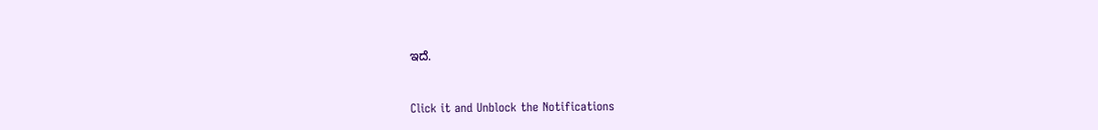ಇದೆ.



Click it and Unblock the Notifications